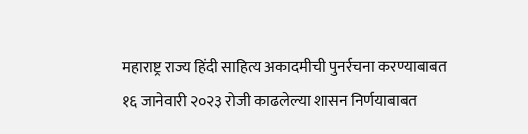महाराष्ट्र राज्य हिंदी साहित्य अकादमीची पुनर्रचना करण्याबाबत
१६ जानेवारी २०२३ रोजी काढलेल्या शासन निर्णयाबाबत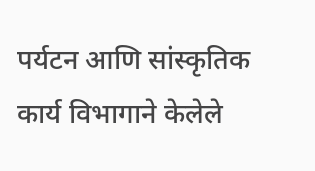पर्यटन आणि सांस्कृतिक कार्य विभागाने केलेले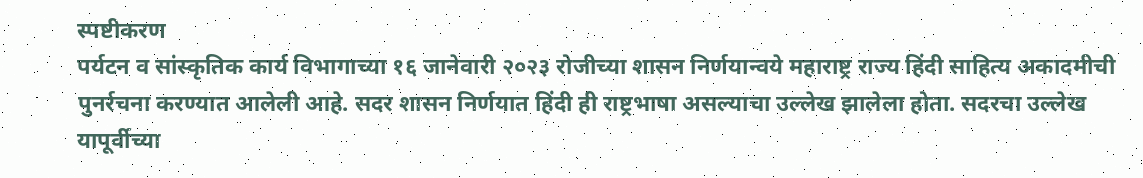स्पष्टीकरण
पर्यटन व सांस्कृतिक कार्य विभागाच्या १६ जानेवारी २०२३ रोजीच्या शासन निर्णयान्वये महाराष्ट्र राज्य हिंदी साहित्य अकादमीची पुनर्रचना करण्यात आलेली आहे. सदर शासन निर्णयात हिंदी ही राष्ट्रभाषा असल्याचा उल्लेख झालेला होता. सदरचा उल्लेख यापूर्वीच्या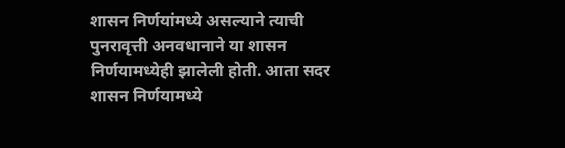शासन निर्णयांमध्ये असल्याने त्याची पुनरावृत्ती अनवधानाने या शासन निर्णयामध्येही झालेली होती. आता सदर शासन निर्णयामध्ये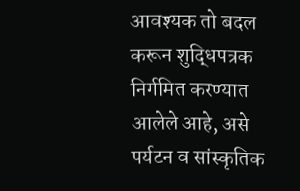आवश्यक तो बदल करून शुद्धिपत्रक निर्गमित करण्यात आलेले आहे, असे पर्यटन व सांस्कृतिक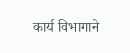कार्य विभागाने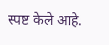स्पष्ट केले आहे.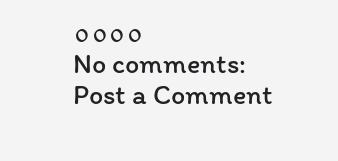००००
No comments:
Post a Comment